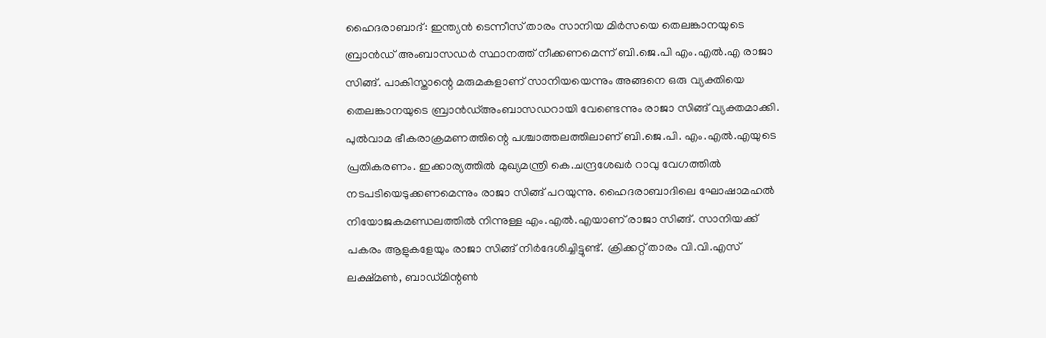ഹൈദരാബാദ്: ഇന്ത്യൻ ടെന്നീസ് താരം സാനിയ മിർസയെ തെലങ്കാനയുടെ ബ്രാൻഡ് അംബാസഡർ സ്ഥാനത്ത് നീക്കണമെന്ന് ബി.ജെ.പി എം.എൽ.എ രാജാ സിങ്ങ്. പാകിസ്താന്റെ മരുമകളാണ് സാനിയയെന്നും അങ്ങനെ ഒരു വ്യക്തിയെ തെലങ്കാനയുടെ ബ്രാൻഡ്അംബാസഡറായി വേണ്ടെന്നും രാജാ സിങ്ങ് വ്യക്തമാക്കി. പുൽവാമ ഭീകരാക്രമണത്തിന്റെ പശ്ചാത്തലത്തിലാണ് ബി.ജെ.പി. എം.എൽ.എയുടെ പ്രതികരണം. ഇക്കാര്യത്തിൽ മുഖ്യമന്ത്രി കെ.ചന്ദ്രശേഖർ റാവു വേഗത്തിൽ നടപടിയെടുക്കണമെന്നും രാജാ സിങ്ങ് പറയുന്നു. ഹൈദരാബാദിലെ ഘോഷാമഹൽ നിയോജകമണ്ഡലത്തിൽ നിന്നുള്ള എം.എൽ.എയാണ് രാജാ സിങ്ങ്. സാനിയക്ക് പകരം ആളുകളേയും രാജാ സിങ്ങ് നിർദേശിച്ചിട്ടുണ്ട്. ക്രിക്കറ്റ് താരം വി.വി.എസ് ലക്ഷ്മൺ, ബാഡ്മിന്റൺ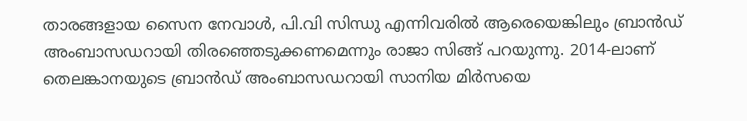താരങ്ങളായ സൈന നേവാൾ, പി.വി സിന്ധു എന്നിവരിൽ ആരെയെങ്കിലും ബ്രാൻഡ് അംബാസഡറായി തിരഞ്ഞെടുക്കണമെന്നും രാജാ സിങ്ങ് പറയുന്നു. 2014-ലാണ് തെലങ്കാനയുടെ ബ്രാൻഡ് അംബാസഡറായി സാനിയ മിർസയെ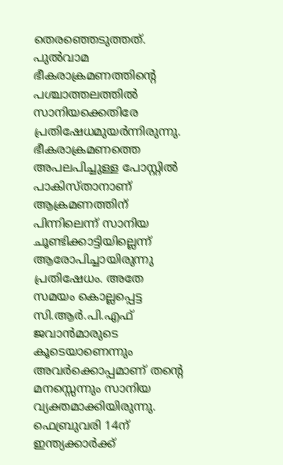തെരഞ്ഞെടുത്തത്. പുൽവാമ ഭീകരാക്രമണത്തിന്റെ പശ്ചാത്തലത്തിൽ സാനിയക്കെതിരേ പ്രതിഷേധമുയർന്നിരുന്നു. ഭീകരാക്രമണത്തെ അപലപിച്ചുള്ള പോസ്റ്റിൽ പാകിസ്താനാണ് ആക്രമണത്തിന് പിന്നിലെന്ന് സാനിയ ചൂണ്ടിക്കാട്ടിയില്ലെന്ന് ആരോപിച്ചായിരുന്നു പ്രതിഷേധം. അതേ സമയം കൊല്ലപ്പെട്ട സി.ആർ.പി.എഫ് ജവാൻമാരുടെ കൂടെയാണെന്നും അവർക്കൊപ്പമാണ് തന്റെ മനസ്സെന്നും സാനിയ വ്യക്തമാക്കിയിരുന്നു. ഫെബ്രുവരി 14ന് ഇന്ത്യക്കാർക്ക്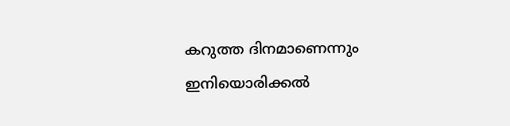കറുത്ത ദിനമാണെന്നും ഇനിയൊരിക്കൽ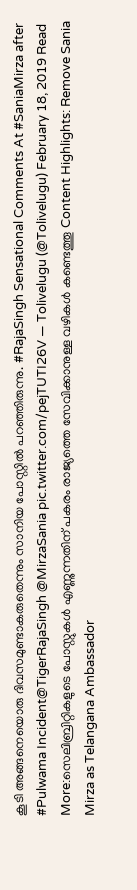കൂടി അങ്ങനെയൊരു ദിവസമുണ്ടാകരുതെന്നും സാനിയ പോസ്റ്റിൽ പറഞ്ഞിരുന്നു. #RajaSingh Sensational Comments At #SaniaMirza after #Pulwama Incident@TigerRajaSingh @MirzaSania pic.twitter.com/pejTUTI26V — Tolivelugu (@Tolivelugu) February 18, 2019 Read More:സെലിബ്രിറ്റികളുടെ പോസ്റ്റുകൾ എണ്ണുന്നതിന് പകരം രാജ്യത്തെ സേവിക്കാനുള്ള വഴികൾ കണ്ടെത്തൂ Content Highlights: Remove Sania Mirza as Telangana Ambassador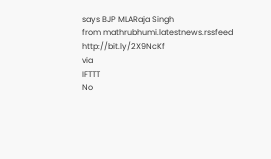says BJP MLARaja Singh
from mathrubhumi.latestnews.rssfeed http://bit.ly/2X9NcKf
via
IFTTT
No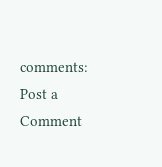comments:
Post a Comment